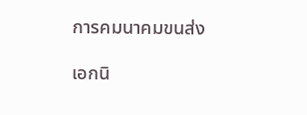การคมนาคมขนส่ง

เอกนิ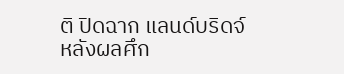ติ ปิดฉาก แลนด์บริดจ์ หลังผลศึก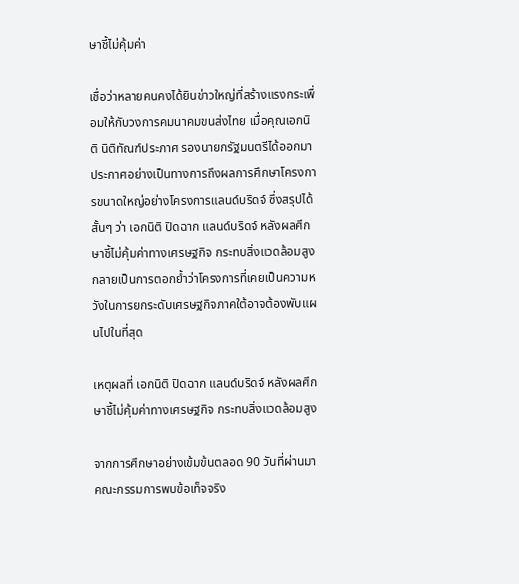ษาชี้ไม่คุ้มค่า

เชื่อว่าหลายคนคงได้ยินข่าวใหญ่ที่สร้างแรงกระเพื่อมให้กับวงการคมนาคมขนส่งไทย เมื่อคุณเอกนิติ นิติทัณฑ์ประภาศ รองนายกรัฐมนตรีได้ออกมาประกาศอย่างเป็นทางการถึงผลการศึกษาโครงการขนาดใหญ่อย่างโครงการแลนด์บริดจ์ ซึ่งสรุปได้สั้นๆ ว่า เอกนิติ ปิดฉาก แลนด์บริดจ์ หลังผลศึกษาชี้ไม่คุ้มค่าทางเศรษฐกิจ กระทบสิ่งแวดล้อมสูง กลายเป็นการตอกย้ำว่าโครงการที่เคยเป็นความหวังในการยกระดับเศรษฐกิจภาคใต้อาจต้องพับแผนไปในที่สุด

เหตุผลที่ เอกนิติ ปิดฉาก แลนด์บริดจ์ หลังผลศึกษาชี้ไม่คุ้มค่าทางเศรษฐกิจ กระทบสิ่งแวดล้อมสูง

จากการศึกษาอย่างเข้มข้นตลอด 90 วันที่ผ่านมา คณะกรรมการพบข้อเท็จจริง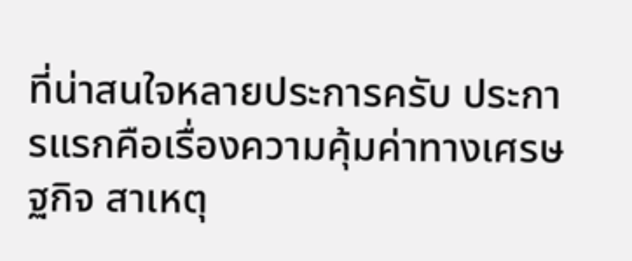ที่น่าสนใจหลายประการครับ ประการแรกคือเรื่องความคุ้มค่าทางเศรษฐกิจ สาเหตุ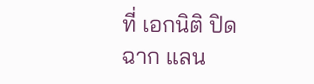ที่ เอกนิติ ปิดฉาก แลน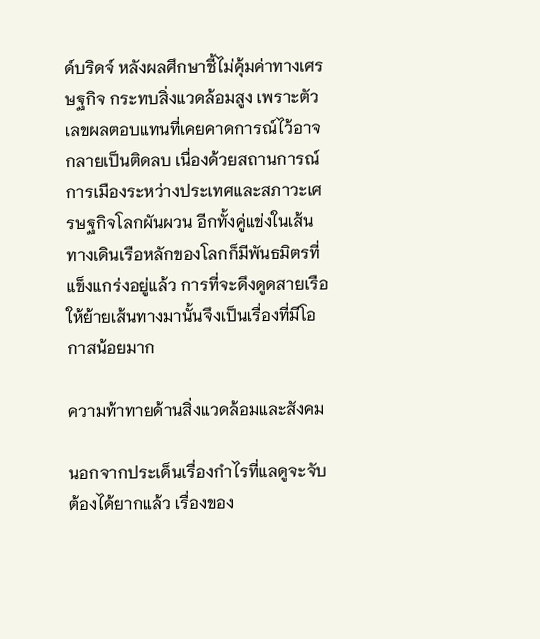ด์บริดจ์ หลังผลศึกษาชี้ไม่คุ้มค่าทางเศรษฐกิจ กระทบสิ่งแวดล้อมสูง เพราะตัวเลขผลตอบแทนที่เคยคาดการณ์ไว้อาจกลายเป็นติดลบ เนื่องด้วยสถานการณ์การเมืองระหว่างประเทศและสภาวะเศรษฐกิจโลกผันผวน อีกทั้งคู่แข่งในเส้นทางเดินเรือหลักของโลกก็มีพันธมิตรที่แข็งแกร่งอยู่แล้ว การที่จะดึงดูดสายเรือให้ย้ายเส้นทางมานั้นจึงเป็นเรื่องที่มีโอกาสน้อยมาก

ความท้าทายด้านสิ่งแวดล้อมและสังคม

นอกจากประเด็นเรื่องกำไรที่แลดูจะจับต้องได้ยากแล้ว เรื่องของ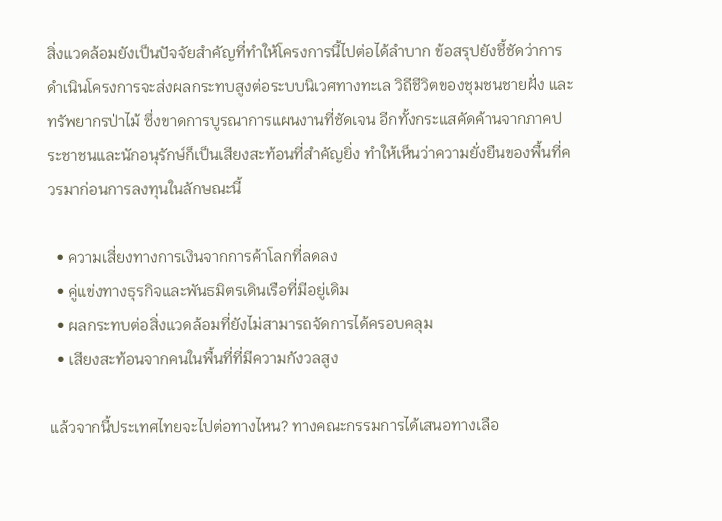สิ่งแวดล้อมยังเป็นปัจจัยสำคัญที่ทำให้โครงการนี้ไปต่อได้ลำบาก ข้อสรุปยังชี้ชัดว่าการดำเนินโครงการจะส่งผลกระทบสูงต่อระบบนิเวศทางทะเล วิถีชีวิตของชุมชนชายฝั่ง และทรัพยากรป่าไม้ ซึ่งขาดการบูรณาการแผนงานที่ชัดเจน อีกทั้งกระแสคัดค้านจากภาคประชาชนและนักอนุรักษ์ก็เป็นเสียงสะท้อนที่สำคัญยิ่ง ทำให้เห็นว่าความยั่งยืนของพื้นที่ควรมาก่อนการลงทุนในลักษณะนี้

  • ความเสี่ยงทางการเงินจากการค้าโลกที่ลดลง
  • คู่แข่งทางธุรกิจและพันธมิตรเดินเรือที่มีอยู่เดิม
  • ผลกระทบต่อสิ่งแวดล้อมที่ยังไม่สามารถจัดการได้ครอบคลุม
  • เสียงสะท้อนจากคนในพื้นที่ที่มีความกังวลสูง

แล้วจากนี้ประเทศไทยจะไปต่อทางไหน? ทางคณะกรรมการได้เสนอทางเลือ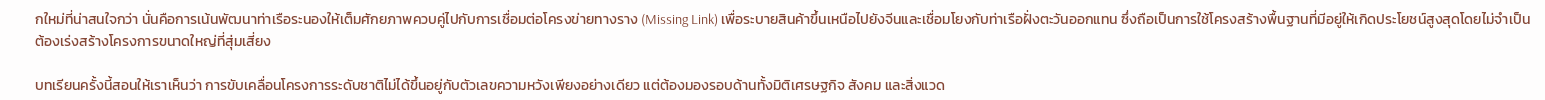กใหม่ที่น่าสนใจกว่า นั่นคือการเน้นพัฒนาท่าเรือระนองให้เต็มศักยภาพควบคู่ไปกับการเชื่อมต่อโครงข่ายทางราง (Missing Link) เพื่อระบายสินค้าขึ้นเหนือไปยังจีนและเชื่อมโยงกับท่าเรือฝั่งตะวันออกแทน ซึ่งถือเป็นการใช้โครงสร้างพื้นฐานที่มีอยู่ให้เกิดประโยชน์สูงสุดโดยไม่จำเป็นต้องเร่งสร้างโครงการขนาดใหญ่ที่สุ่มเสี่ยง

บทเรียนครั้งนี้สอนให้เราเห็นว่า การขับเคลื่อนโครงการระดับชาติไม่ได้ขึ้นอยู่กับตัวเลขความหวังเพียงอย่างเดียว แต่ต้องมองรอบด้านทั้งมิติเศรษฐกิจ สังคม และสิ่งแวด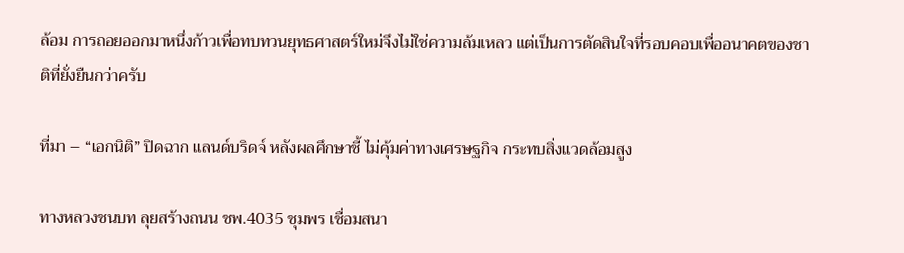ล้อม การถอยออกมาหนึ่งก้าวเพื่อทบทวนยุทธศาสตร์ใหม่จึงไม่ใช่ความล้มเหลว แต่เป็นการตัดสินใจที่รอบคอบเพื่ออนาคตของชาติที่ยั่งยืนกว่าครับ

ที่มา – “เอกนิติ” ปิดฉาก แลนด์บริดจ์ หลังผลศึกษาชี้ ไม่คุ้มค่าทางเศรษฐกิจ กระทบสิ่งแวดล้อมสูง

ทางหลวงชนบท ลุยสร้างถนน ชพ.4035 ชุมพร เชื่อมสนา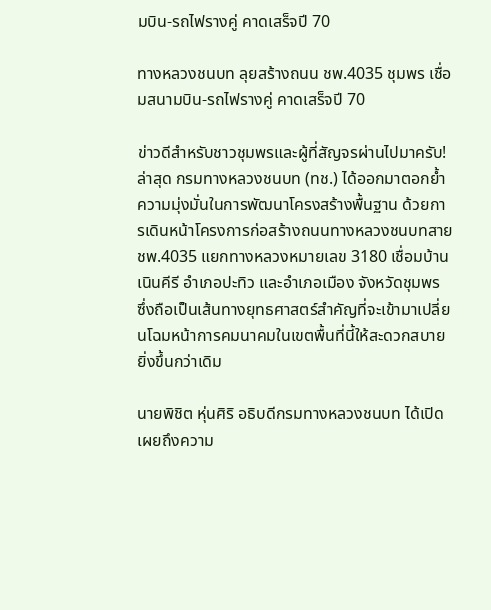มบิน-รถไฟรางคู่ คาดเสร็จปี 70

ทางหลวงชนบท ลุยสร้างถนน ชพ.4035 ชุมพร เชื่อมสนามบิน-รถไฟรางคู่ คาดเสร็จปี 70

ข่าวดีสำหรับชาวชุมพรและผู้ที่สัญจรผ่านไปมาครับ! ล่าสุด กรมทางหลวงชนบท (ทช.) ได้ออกมาตอกย้ำความมุ่งมั่นในการพัฒนาโครงสร้างพื้นฐาน ด้วยการเดินหน้าโครงการก่อสร้างถนนทางหลวงชนบทสาย ชพ.4035 แยกทางหลวงหมายเลข 3180 เชื่อมบ้านเนินคีรี อำเภอปะทิว และอำเภอเมือง จังหวัดชุมพร ซึ่งถือเป็นเส้นทางยุทธศาสตร์สำคัญที่จะเข้ามาเปลี่ยนโฉมหน้าการคมนาคมในเขตพื้นที่นี้ให้สะดวกสบายยิ่งขึ้นกว่าเดิม

นายพิชิต หุ่นศิริ อธิบดีกรมทางหลวงชนบท ได้เปิดเผยถึงความ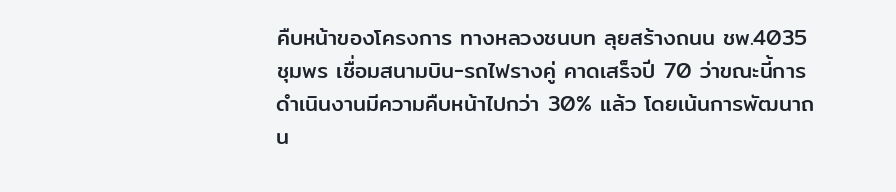คืบหน้าของโครงการ ทางหลวงชนบท ลุยสร้างถนน ชพ.4035 ชุมพร เชื่อมสนามบิน-รถไฟรางคู่ คาดเสร็จปี 70 ว่าขณะนี้การดำเนินงานมีความคืบหน้าไปกว่า 30% แล้ว โดยเน้นการพัฒนาถน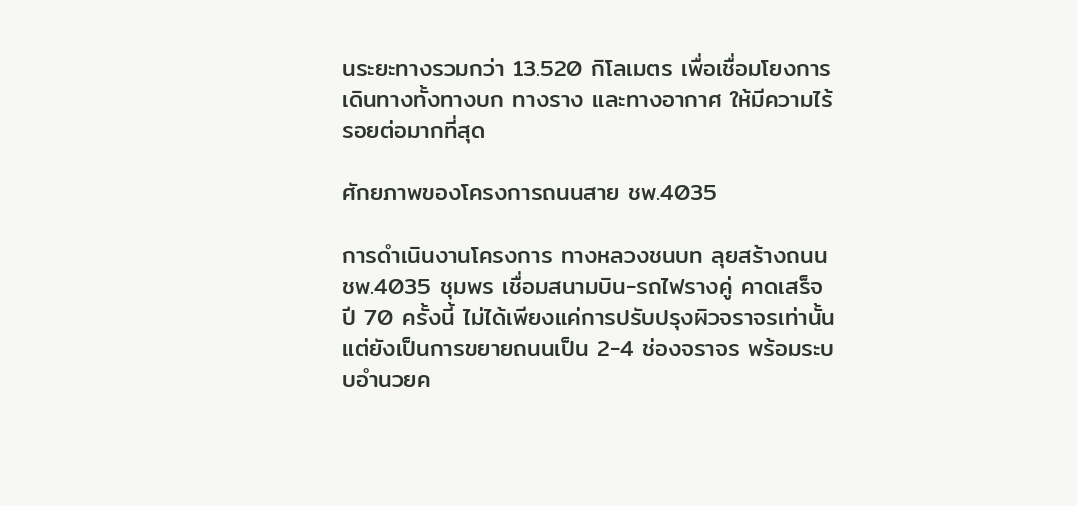นระยะทางรวมกว่า 13.520 กิโลเมตร เพื่อเชื่อมโยงการเดินทางทั้งทางบก ทางราง และทางอากาศ ให้มีความไร้รอยต่อมากที่สุด

ศักยภาพของโครงการถนนสาย ชพ.4035

การดำเนินงานโครงการ ทางหลวงชนบท ลุยสร้างถนน ชพ.4035 ชุมพร เชื่อมสนามบิน-รถไฟรางคู่ คาดเสร็จปี 70 ครั้งนี้ ไม่ได้เพียงแค่การปรับปรุงผิวจราจรเท่านั้น แต่ยังเป็นการขยายถนนเป็น 2-4 ช่องจราจร พร้อมระบบอำนวยค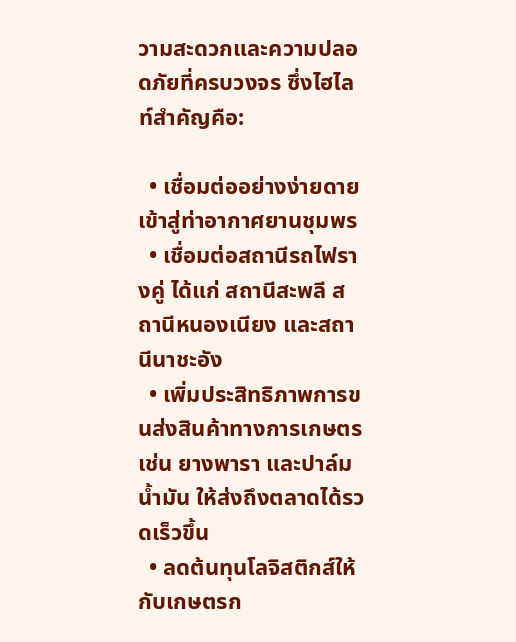วามสะดวกและความปลอดภัยที่ครบวงจร ซึ่งไฮไลท์สำคัญคือ:

  • เชื่อมต่ออย่างง่ายดายเข้าสู่ท่าอากาศยานชุมพร
  • เชื่อมต่อสถานีรถไฟรางคู่ ได้แก่ สถานีสะพลี สถานีหนองเนียง และสถานีนาชะอัง
  • เพิ่มประสิทธิภาพการขนส่งสินค้าทางการเกษตร เช่น ยางพารา และปาล์มน้ำมัน ให้ส่งถึงตลาดได้รวดเร็วขึ้น
  • ลดต้นทุนโลจิสติกส์ให้กับเกษตรก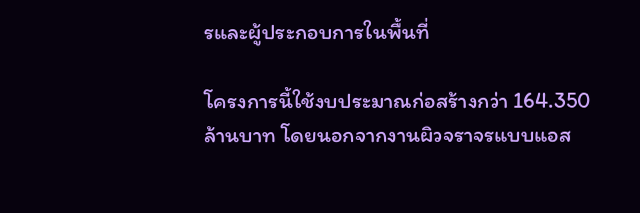รและผู้ประกอบการในพื้นที่

โครงการนี้ใช้งบประมาณก่อสร้างกว่า 164.350 ล้านบาท โดยนอกจากงานผิวจราจรแบบแอส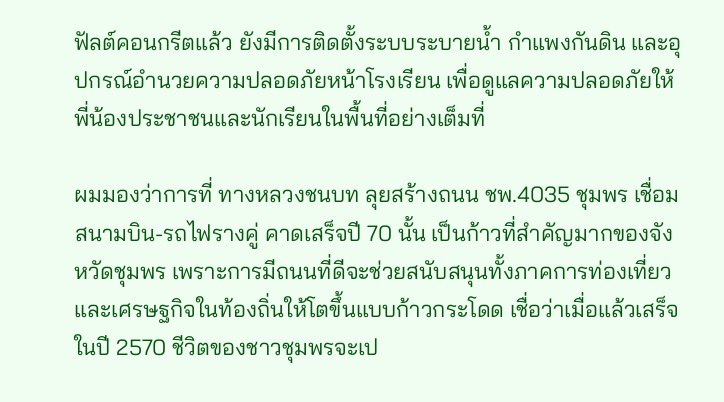ฟัลต์คอนกรีตแล้ว ยังมีการติดตั้งระบบระบายน้ำ กำแพงกันดิน และอุปกรณ์อำนวยความปลอดภัยหน้าโรงเรียน เพื่อดูแลความปลอดภัยให้พี่น้องประชาชนและนักเรียนในพื้นที่อย่างเต็มที่

ผมมองว่าการที่ ทางหลวงชนบท ลุยสร้างถนน ชพ.4035 ชุมพร เชื่อมสนามบิน-รถไฟรางคู่ คาดเสร็จปี 70 นั้น เป็นก้าวที่สำคัญมากของจังหวัดชุมพร เพราะการมีถนนที่ดีจะช่วยสนับสนุนทั้งภาคการท่องเที่ยวและเศรษฐกิจในท้องถิ่นให้โตขึ้นแบบก้าวกระโดด เชื่อว่าเมื่อแล้วเสร็จในปี 2570 ชีวิตของชาวชุมพรจะเป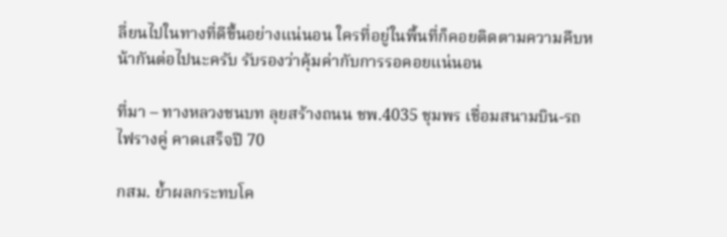ลี่ยนไปในทางที่ดีขึ้นอย่างแน่นอน ใครที่อยู่ในพื้นที่ก็คอยติดตามความคืบหน้ากันต่อไปนะครับ รับรองว่าคุ้มค่ากับการรอคอยแน่นอน

ที่มา – ทางหลวงชนบท ลุยสร้างถนน ชพ.4035 ชุมพร เชื่อมสนามบิน-รถไฟรางคู่ คาดเสร็จปี 70

กสม. ย้ำผลกระทบโค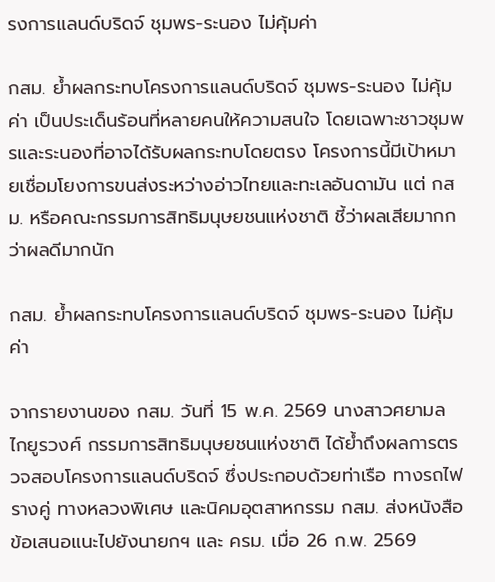รงการแลนด์บริดจ์ ชุมพร-ระนอง ไม่คุ้มค่า

กสม. ย้ำผลกระทบโครงการแลนด์บริดจ์ ชุมพร-ระนอง ไม่คุ้มค่า เป็นประเด็นร้อนที่หลายคนให้ความสนใจ โดยเฉพาะชาวชุมพรและระนองที่อาจได้รับผลกระทบโดยตรง โครงการนี้มีเป้าหมายเชื่อมโยงการขนส่งระหว่างอ่าวไทยและทะเลอันดามัน แต่ กสม. หรือคณะกรรมการสิทธิมนุษยชนแห่งชาติ ชี้ว่าผลเสียมากกว่าผลดีมากนัก

กสม. ย้ำผลกระทบโครงการแลนด์บริดจ์ ชุมพร-ระนอง ไม่คุ้มค่า

จากรายงานของ กสม. วันที่ 15 พ.ค. 2569 นางสาวศยามล ไกยูรวงศ์ กรรมการสิทธิมนุษยชนแห่งชาติ ได้ย้ำถึงผลการตรวจสอบโครงการแลนด์บริดจ์ ซึ่งประกอบด้วยท่าเรือ ทางรถไฟรางคู่ ทางหลวงพิเศษ และนิคมอุตสาหกรรม กสม. ส่งหนังสือข้อเสนอแนะไปยังนายกฯ และ ครม. เมื่อ 26 ก.พ. 2569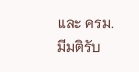และ ครม. มีมติรับ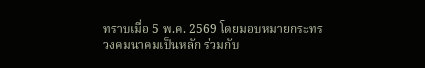ทราบเมื่อ 5 พ.ค. 2569 โดยมอบหมายกระทรวงคมนาคมเป็นหลัก ร่วมกับ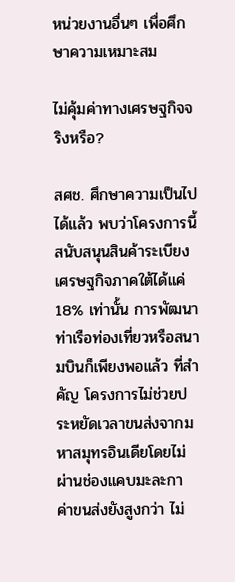หน่วยงานอื่นๆ เพื่อศึกษาความเหมาะสม

ไม่คุ้มค่าทางเศรษฐกิจจริงหรือ?

สศช. ศึกษาความเป็นไปได้แล้ว พบว่าโครงการนี้สนับสนุนสินค้าระเบียงเศรษฐกิจภาคใต้ได้แค่ 18% เท่านั้น การพัฒนาท่าเรือท่องเที่ยวหรือสนามบินก็เพียงพอแล้ว ที่สำคัญ โครงการไม่ช่วยประหยัดเวลาขนส่งจากมหาสมุทรอินเดียโดยไม่ผ่านช่องแคบมะละกา ค่าขนส่งยังสูงกว่า ไม่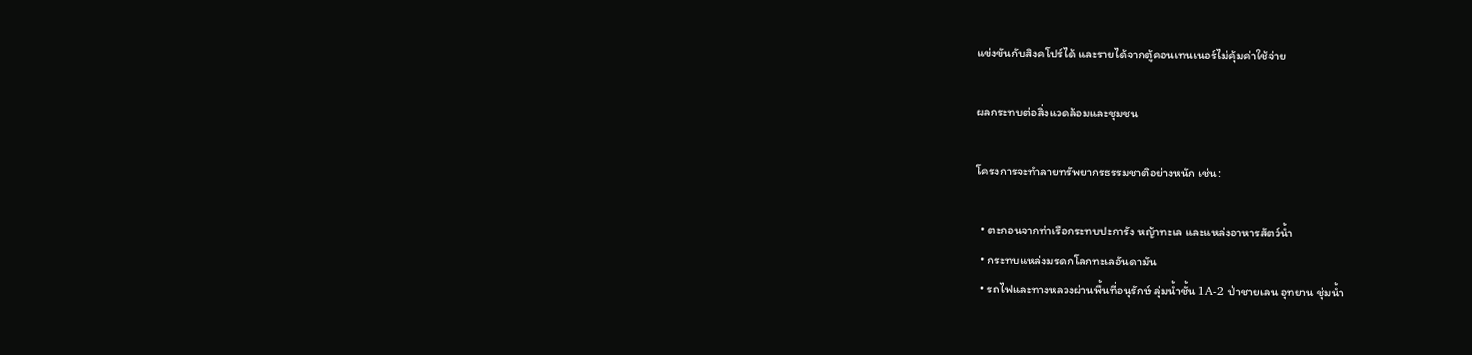แข่งขันกับสิงคโปร์ได้ และรายได้จากตู้คอนเทนเนอร์ไม่คุ้มค่าใช้จ่าย

ผลกระทบต่อสิ่งแวดล้อมและชุมชน

โครงการจะทำลายทรัพยากรธรรมชาติอย่างหนัก เช่น:

  • ตะกอนจากท่าเรือกระทบปะการัง หญ้าทะเล และแหล่งอาหารสัตว์น้ำ
  • กระทบแหล่งมรดกโลกทะเลอันดามัน
  • รถไฟและทางหลวงผ่านพื้นที่อนุรักษ์ ลุ่มน้ำชั้น 1A-2 ป่าชายเลน อุทยาน ชุ่มน้ำ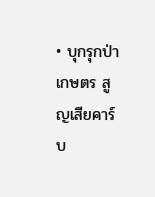• บุกรุกป่า เกษตร สูญเสียคาร์บ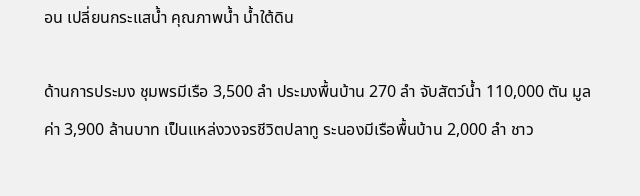อน เปลี่ยนกระแสน้ำ คุณภาพน้ำ น้ำใต้ดิน

ด้านการประมง ชุมพรมีเรือ 3,500 ลำ ประมงพื้นบ้าน 270 ลำ จับสัตว์น้ำ 110,000 ตัน มูลค่า 3,900 ล้านบาท เป็นแหล่งวงจรชีวิตปลาทู ระนองมีเรือพื้นบ้าน 2,000 ลำ ชาว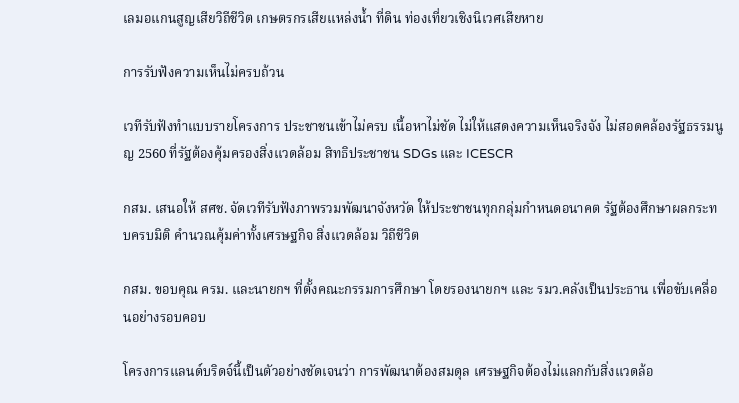เลมอแกนสูญเสียวิถีชีวิต เกษตรกรเสียแหล่งน้ำ ที่ดิน ท่องเที่ยวเชิงนิเวศเสียหาย

การรับฟังความเห็นไม่ครบถ้วน

เวทีรับฟังทำแบบรายโครงการ ประชาชนเข้าไม่ครบ เนื้อหาไม่ชัด ไม่ให้แสดงความเห็นจริงจัง ไม่สอดคล้องรัฐธรรมนูญ 2560 ที่รัฐต้องคุ้มครองสิ่งแวดล้อม สิทธิประชาชน SDGs และ ICESCR

กสม. เสนอให้ สศช. จัดเวทีรับฟังภาพรวมพัฒนาจังหวัด ให้ประชาชนทุกกลุ่มกำหนดอนาคต รัฐต้องศึกษาผลกระทบครบมิติ คำนวณคุ้มค่าทั้งเศรษฐกิจ สิ่งแวดล้อม วิถีชีวิต

กสม. ขอบคุณ ครม. และนายกฯ ที่ตั้งคณะกรรมการศึกษา โดยรองนายกฯ และ รมว.คลังเป็นประธาน เพื่อขับเคลื่อนอย่างรอบคอบ

โครงการแลนด์บริดจ์นี้เป็นตัวอย่างชัดเจนว่า การพัฒนาต้องสมดุล เศรษฐกิจต้องไม่แลกกับสิ่งแวดล้อ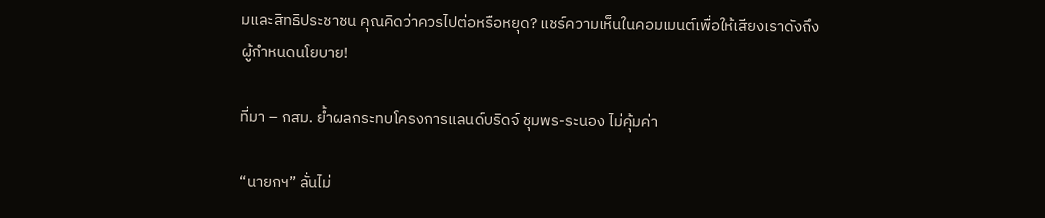มและสิทธิประชาชน คุณคิดว่าควรไปต่อหรือหยุด? แชร์ความเห็นในคอมเมนต์เพื่อให้เสียงเราดังถึงผู้กำหนดนโยบาย!

ที่มา – กสม. ย้ำผลกระทบโครงการแลนด์บริดจ์ ชุมพร-ระนอง ไม่คุ้มค่า

“นายกฯ” ลั่นไม่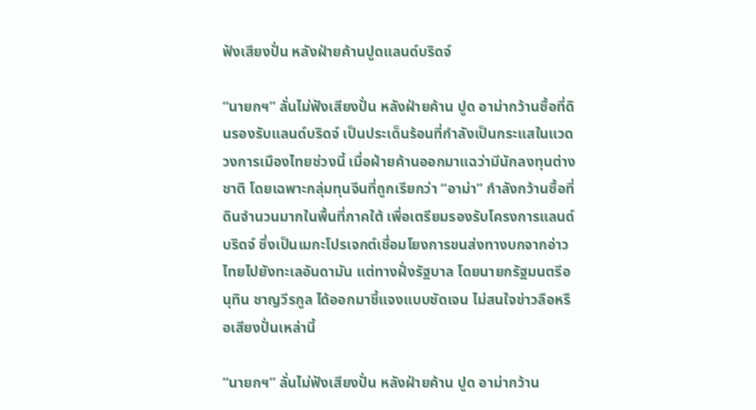ฟังเสียงปั่น หลังฝ่ายค้านปูดแลนด์บริดจ์

“นายกฯ” ลั่นไม่ฟังเสียงปั่น หลังฝ่ายค้าน ปูด อาม่ากว้านซื้อที่ดินรองรับแลนด์บริดจ์ เป็นประเด็นร้อนที่กำลังเป็นกระแสในแวดวงการเมืองไทยช่วงนี้ เมื่อฝ่ายค้านออกมาแฉว่ามีนักลงทุนต่างชาติ โดยเฉพาะกลุ่มทุนจีนที่ถูกเรียกว่า “อาม่า” กำลังกว้านซื้อที่ดินจำนวนมากในพื้นที่ภาคใต้ เพื่อเตรียมรองรับโครงการแลนด์บริดจ์ ซึ่งเป็นเมกะโปรเจกต์เชื่อมโยงการขนส่งทางบกจากอ่าวไทยไปยังทะเลอันดามัน แต่ทางฝั่งรัฐบาล โดยนายกรัฐมนตรีอนุทิน ชาญวีรกูล ได้ออกมาชี้แจงแบบชัดเจน ไม่สนใจข่าวลือหรือเสียงปั่นเหล่านี้

“นายกฯ” ลั่นไม่ฟังเสียงปั่น หลังฝ่ายค้าน ปูด อาม่ากว้าน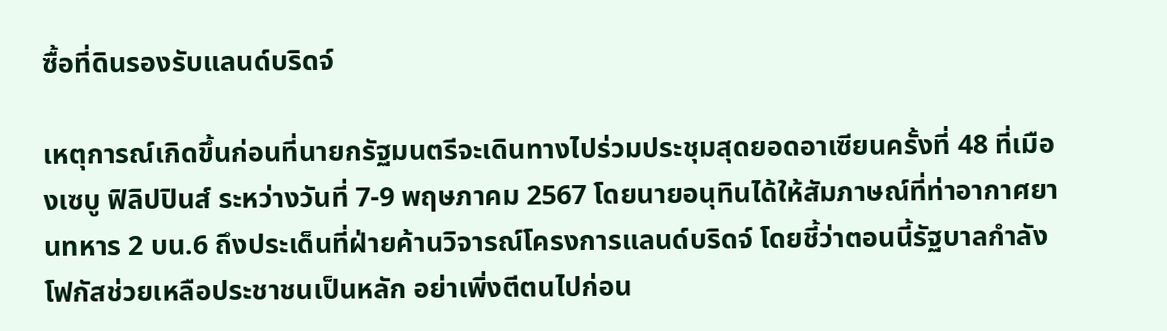ซื้อที่ดินรองรับแลนด์บริดจ์

เหตุการณ์เกิดขึ้นก่อนที่นายกรัฐมนตรีจะเดินทางไปร่วมประชุมสุดยอดอาเซียนครั้งที่ 48 ที่เมืองเซบู ฟิลิปปินส์ ระหว่างวันที่ 7-9 พฤษภาคม 2567 โดยนายอนุทินได้ให้สัมภาษณ์ที่ท่าอากาศยานทหาร 2 บน.6 ถึงประเด็นที่ฝ่ายค้านวิจารณ์โครงการแลนด์บริดจ์ โดยชี้ว่าตอนนี้รัฐบาลกำลังโฟกัสช่วยเหลือประชาชนเป็นหลัก อย่าเพิ่งตีตนไปก่อน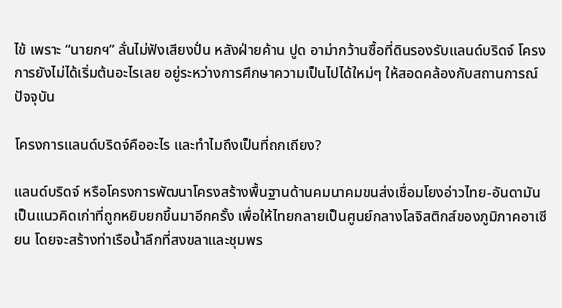ไข้ เพราะ “นายกฯ” ลั่นไม่ฟังเสียงปั่น หลังฝ่ายค้าน ปูด อาม่ากว้านซื้อที่ดินรองรับแลนด์บริดจ์ โครงการยังไม่ได้เริ่มต้นอะไรเลย อยู่ระหว่างการศึกษาความเป็นไปได้ใหม่ๆ ให้สอดคล้องกับสถานการณ์ปัจจุบัน

โครงการแลนด์บริดจ์คืออะไร และทำไมถึงเป็นที่ถกเถียง?

แลนด์บริดจ์ หรือโครงการพัฒนาโครงสร้างพื้นฐานด้านคมนาคมขนส่งเชื่อมโยงอ่าวไทย-อันดามัน เป็นแนวคิดเก่าที่ถูกหยิบยกขึ้นมาอีกครั้ง เพื่อให้ไทยกลายเป็นศูนย์กลางโลจิสติกส์ของภูมิภาคอาเซียน โดยจะสร้างท่าเรือน้ำลึกที่สงขลาและชุมพร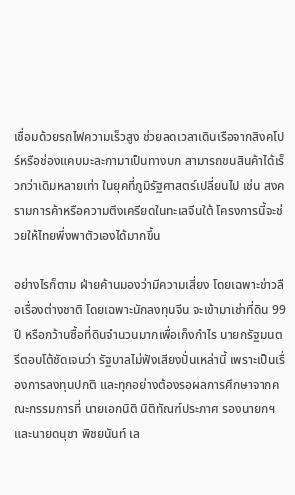เชื่อมด้วยรถไฟความเร็วสูง ช่วยลดเวลาเดินเรือจากสิงคโปร์หรือช่องแคบมะละกามาเป็นทางบก สามารถขนสินค้าได้เร็วกว่าเดิมหลายเท่า ในยุคที่ภูมิรัฐศาสตร์เปลี่ยนไป เช่น สงครามการค้าหรือความตึงเครียดในทะเลจีนใต้ โครงการนี้จะช่วยให้ไทยพึ่งพาตัวเองได้มากขึ้น

อย่างไรก็ตาม ฝ่ายค้านมองว่ามีความเสี่ยง โดยเฉพาะข่าวลือเรื่องต่างชาติ โดยเฉพาะนักลงทุนจีน จะเข้ามาเช่าที่ดิน 99 ปี หรือกว้านซื้อที่ดินจำนวนมากเพื่อเก็งกำไร นายกรัฐมนตรีตอบโต้ชัดเจนว่า รัฐบาลไม่ฟังเสียงปั่นเหล่านี้ เพราะเป็นเรื่องการลงทุนปกติ และทุกอย่างต้องรอผลการศึกษาจากคณะกรรมการที่ นายเอกนิติ นิติทัณฑ์ประภาศ รองนายกฯ และนายดนุชา พิชยนันท์ เล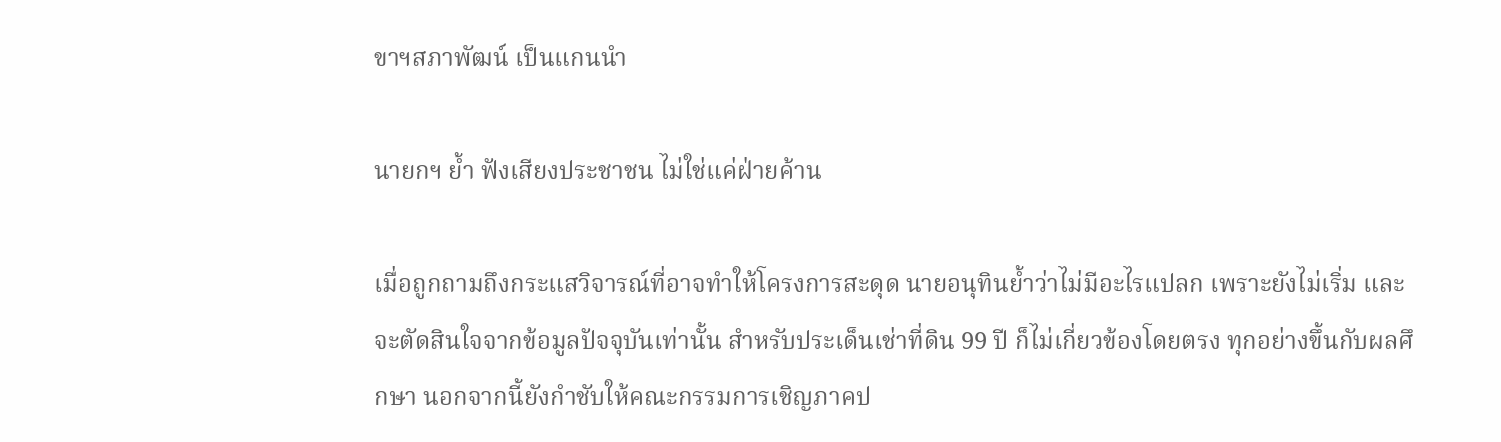ขาฯสภาพัฒน์ เป็นแกนนำ

นายกฯ ย้ำ ฟังเสียงประชาชน ไม่ใช่แค่ฝ่ายค้าน

เมื่อถูกถามถึงกระแสวิจารณ์ที่อาจทำให้โครงการสะดุด นายอนุทินย้ำว่าไม่มีอะไรแปลก เพราะยังไม่เริ่ม และจะตัดสินใจจากข้อมูลปัจจุบันเท่านั้น สำหรับประเด็นเช่าที่ดิน 99 ปี ก็ไม่เกี่ยวข้องโดยตรง ทุกอย่างขึ้นกับผลศึกษา นอกจากนี้ยังกำชับให้คณะกรรมการเชิญภาคป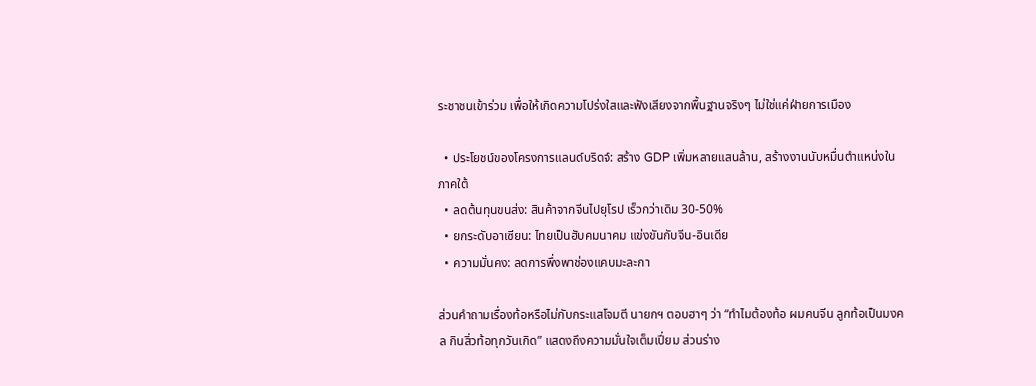ระชาชนเข้าร่วม เพื่อให้เกิดความโปร่งใสและฟังเสียงจากพื้นฐานจริงๆ ไม่ใช่แค่ฝ่ายการเมือง

  • ประโยชน์ของโครงการแลนด์บริดจ์: สร้าง GDP เพิ่มหลายแสนล้าน, สร้างงานนับหมื่นตำแหน่งในภาคใต้
  • ลดต้นทุนขนส่ง: สินค้าจากจีนไปยุโรป เร็วกว่าเดิม 30-50%
  • ยกระดับอาเซียน: ไทยเป็นฮับคมนาคม แข่งขันกับจีน-อินเดีย
  • ความมั่นคง: ลดการพึ่งพาช่องแคบมะละกา

ส่วนคำถามเรื่องท้อหรือไม่กับกระแสโจมตี นายกฯ ตอบฮาๆ ว่า “ทำไมต้องท้อ ผมคนจีน ลูกท้อเป็นมงคล กินสิ่วท้อทุกวันเกิด” แสดงถึงความมั่นใจเต็มเปี่ยม ส่วนร่าง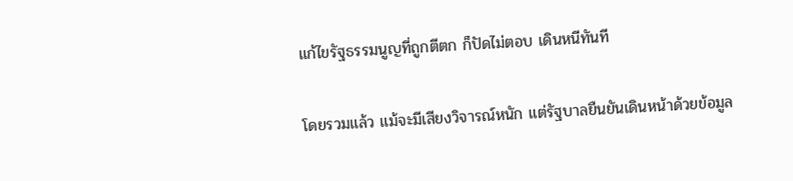แก้ไขรัฐธรรมนูญที่ถูกตีตก ก็ปัดไม่ตอบ เดินหนีทันที

โดยรวมแล้ว แม้จะมีเสียงวิจารณ์หนัก แต่รัฐบาลยืนยันเดินหน้าด้วยข้อมูล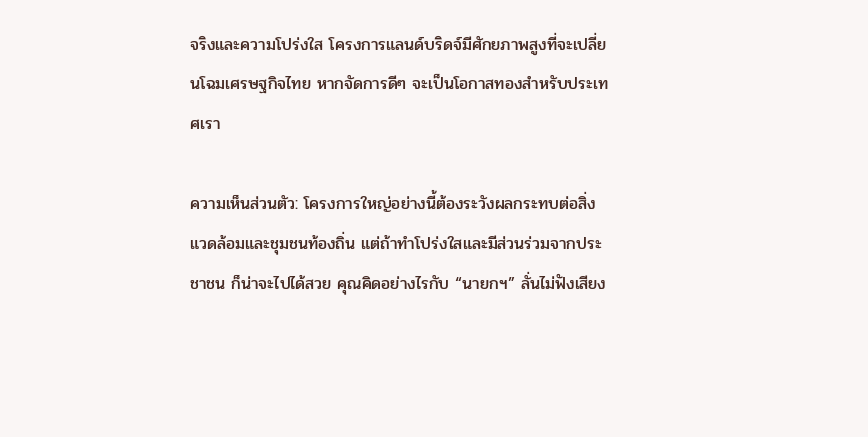จริงและความโปร่งใส โครงการแลนด์บริดจ์มีศักยภาพสูงที่จะเปลี่ยนโฉมเศรษฐกิจไทย หากจัดการดีๆ จะเป็นโอกาสทองสำหรับประเทศเรา

ความเห็นส่วนตัว: โครงการใหญ่อย่างนี้ต้องระวังผลกระทบต่อสิ่งแวดล้อมและชุมชนท้องถิ่น แต่ถ้าทำโปร่งใสและมีส่วนร่วมจากประชาชน ก็น่าจะไปได้สวย คุณคิดอย่างไรกับ “นายกฯ” ลั่นไม่ฟังเสียง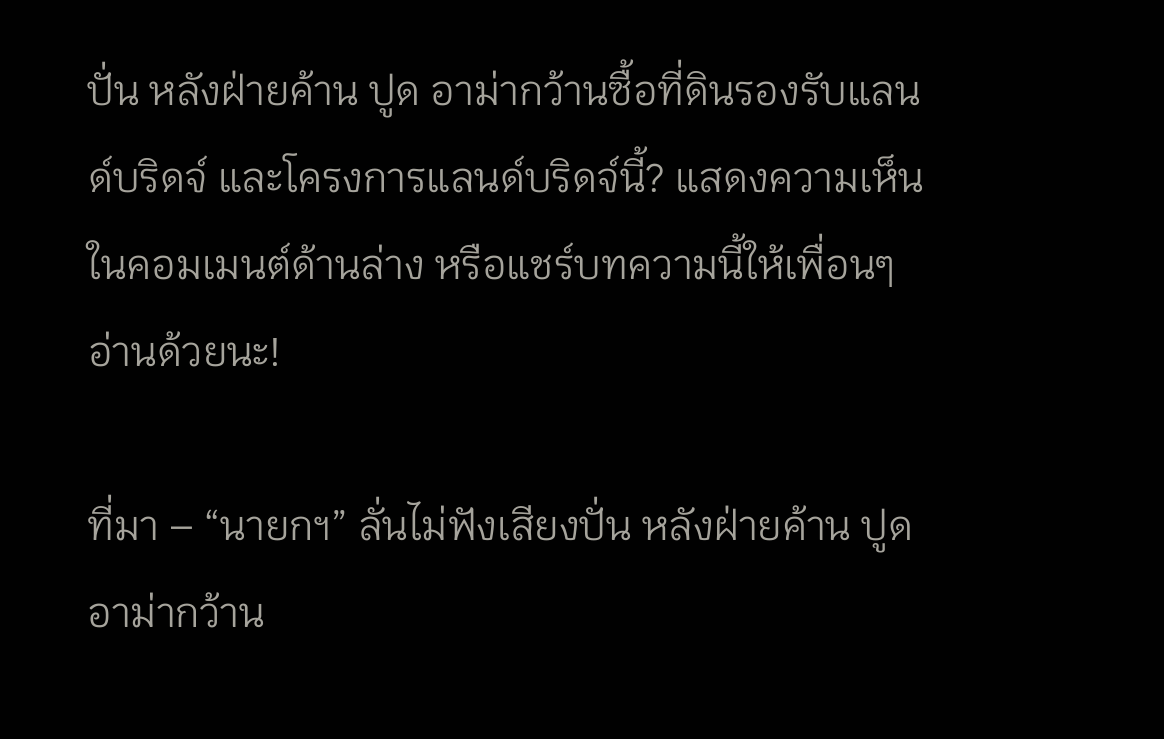ปั่น หลังฝ่ายค้าน ปูด อาม่ากว้านซื้อที่ดินรองรับแลนด์บริดจ์ และโครงการแลนด์บริดจ์นี้? แสดงความเห็นในคอมเมนต์ด้านล่าง หรือแชร์บทความนี้ให้เพื่อนๆ อ่านด้วยนะ!

ที่มา – “นายกฯ” ลั่นไม่ฟังเสียงปั่น หลังฝ่ายค้าน ปูด อาม่ากว้าน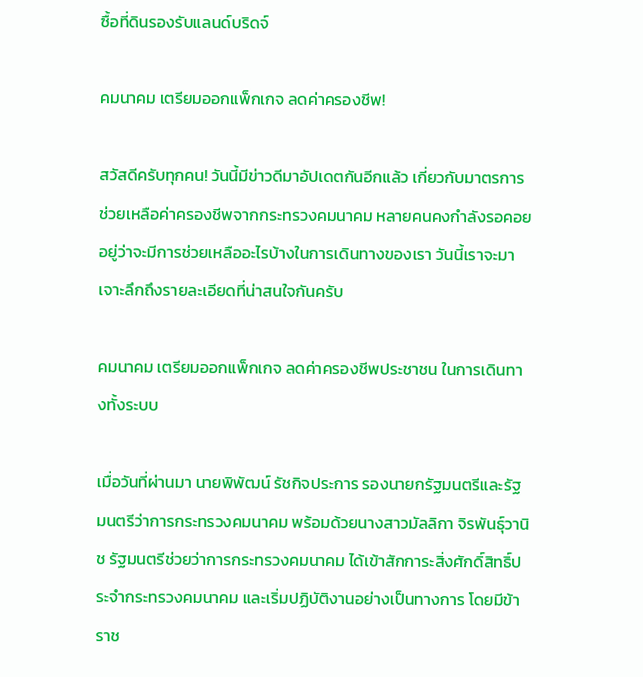ซื้อที่ดินรองรับแลนด์บริดจ์

คมนาคม เตรียมออกแพ็กเกจ ลดค่าครองชีพ!

สวัสดีครับทุกคน! วันนี้มีข่าวดีมาอัปเดตกันอีกแล้ว เกี่ยวกับมาตรการช่วยเหลือค่าครองชีพจากกระทรวงคมนาคม หลายคนคงกำลังรอคอยอยู่ว่าจะมีการช่วยเหลืออะไรบ้างในการเดินทางของเรา วันนี้เราจะมาเจาะลึกถึงรายละเอียดที่น่าสนใจกันครับ

คมนาคม เตรียมออกแพ็กเกจ ลดค่าครองชีพประชาชน ในการเดินทางทั้งระบบ

เมื่อวันที่ผ่านมา นายพิพัฒน์ รัชกิจประการ รองนายกรัฐมนตรีและรัฐมนตรีว่าการกระทรวงคมนาคม พร้อมด้วยนางสาวมัลลิกา จิรพันธุ์วานิช รัฐมนตรีช่วยว่าการกระทรวงคมนาคม ได้เข้าสักการะสิ่งศักดิ์สิทธิ์ประจำกระทรวงคมนาคม และเริ่มปฏิบัติงานอย่างเป็นทางการ โดยมีข้าราช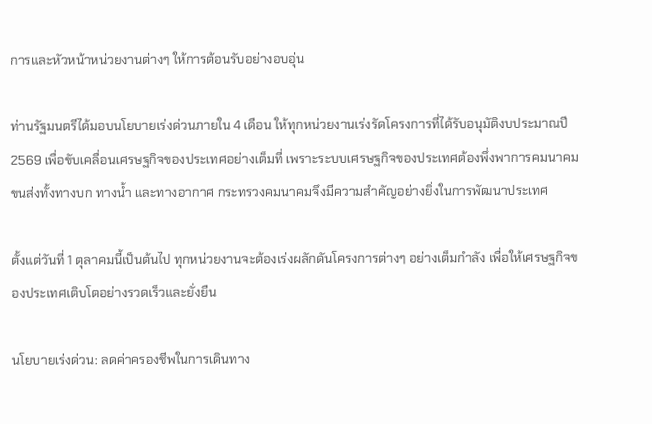การและหัวหน้าหน่วยงานต่างๆ ให้การต้อนรับอย่างอบอุ่น

ท่านรัฐมนตรีได้มอบนโยบายเร่งด่วนภายใน 4 เดือน ให้ทุกหน่วยงานเร่งรัดโครงการที่ได้รับอนุมัติงบประมาณปี 2569 เพื่อขับเคลื่อนเศรษฐกิจของประเทศอย่างเต็มที่ เพราะระบบเศรษฐกิจของประเทศต้องพึ่งพาการคมนาคมขนส่งทั้งทางบก ทางน้ำ และทางอากาศ กระทรวงคมนาคมจึงมีความสำคัญอย่างยิ่งในการพัฒนาประเทศ

ตั้งแต่วันที่ 1 ตุลาคมนี้เป็นต้นไป ทุกหน่วยงานจะต้องเร่งผลักดันโครงการต่างๆ อย่างเต็มกำลัง เพื่อให้เศรษฐกิจของประเทศเติบโตอย่างรวดเร็วและยั่งยืน

นโยบายเร่งด่วน: ลดค่าครองชีพในการเดินทาง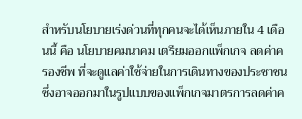สำหรับนโยบายเร่งด่วนที่ทุกคนจะได้เห็นภายใน 4 เดือนนี้ คือ นโยบายคมนาคม เตรียมออกแพ็กเกจ ลดค่าครองชีพ ที่จะดูแลค่าใช้จ่ายในการเดินทางของประชาชน ซึ่งอาจออกมาในรูปแบบของแพ็กเกจมาตรการลดค่าค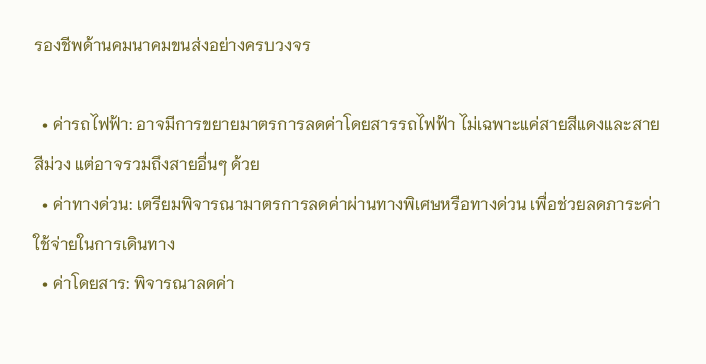รองชีพด้านคมนาคมขนส่งอย่างครบวงจร

  • ค่ารถไฟฟ้า: อาจมีการขยายมาตรการลดค่าโดยสารรถไฟฟ้า ไม่เฉพาะแค่สายสีแดงและสายสีม่วง แต่อาจรวมถึงสายอื่นๆ ด้วย
  • ค่าทางด่วน: เตรียมพิจารณามาตรการลดค่าผ่านทางพิเศษหรือทางด่วน เพื่อช่วยลดภาระค่าใช้จ่ายในการเดินทาง
  • ค่าโดยสาร: พิจารณาลดค่า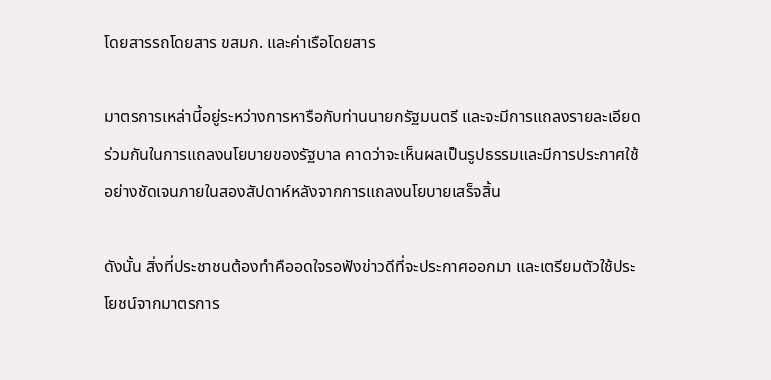โดยสารรถโดยสาร ขสมก. และค่าเรือโดยสาร

มาตรการเหล่านี้อยู่ระหว่างการหารือกับท่านนายกรัฐมนตรี และจะมีการแถลงรายละเอียดร่วมกันในการแถลงนโยบายของรัฐบาล คาดว่าจะเห็นผลเป็นรูปธรรมและมีการประกาศใช้อย่างชัดเจนภายในสองสัปดาห์หลังจากการแถลงนโยบายเสร็จสิ้น

ดังนั้น สิ่งที่ประชาชนต้องทำคืออดใจรอฟังข่าวดีที่จะประกาศออกมา และเตรียมตัวใช้ประโยชน์จากมาตรการ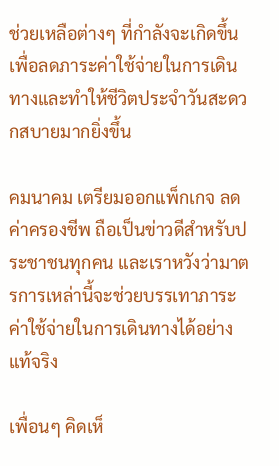ช่วยเหลือต่างๆ ที่กำลังจะเกิดขึ้น เพื่อลดภาระค่าใช้จ่ายในการเดินทางและทำให้ชีวิตประจำวันสะดวกสบายมากยิ่งขึ้น

คมนาคม เตรียมออกแพ็กเกจ ลดค่าครองชีพ ถือเป็นข่าวดีสำหรับประชาชนทุกคน และเราหวังว่ามาตรการเหล่านี้จะช่วยบรรเทาภาระค่าใช้จ่ายในการเดินทางได้อย่างแท้จริง

เพื่อนๆ คิดเห็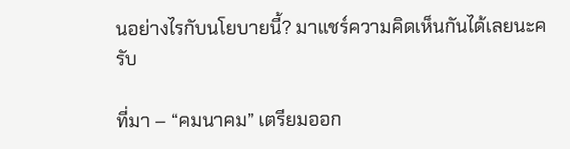นอย่างไรกับนโยบายนี้? มาแชร์ความคิดเห็นกันได้เลยนะครับ

ที่มา – “คมนาคม” เตรียมออก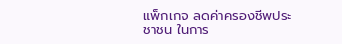แพ็กเกจ ลดค่าครองชีพประชาชน ในการ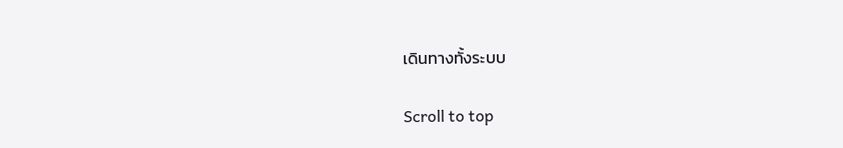เดินทางทั้งระบบ

Scroll to top